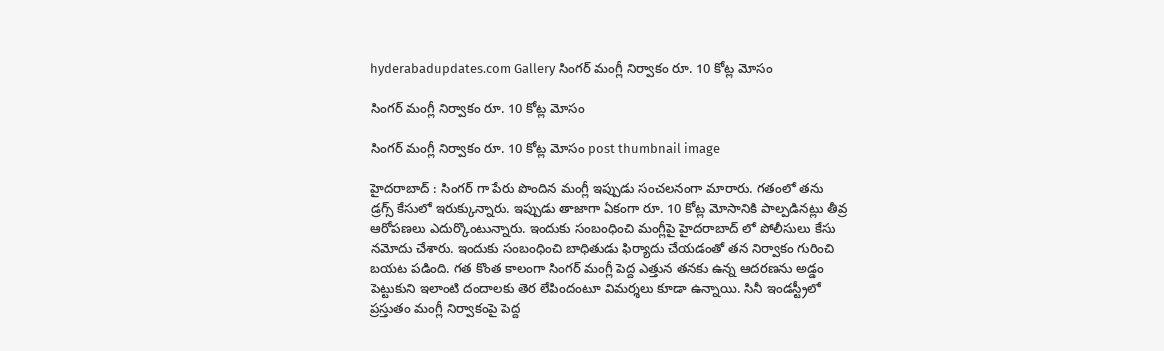hyderabadupdates.com Gallery సింగ‌ర్ మంగ్లీ నిర్వాకం రూ. 10 కోట్ల మోసం

సింగ‌ర్ మంగ్లీ నిర్వాకం రూ. 10 కోట్ల మోసం

సింగ‌ర్ మంగ్లీ నిర్వాకం రూ. 10 కోట్ల మోసం post thumbnail image

హైద‌రాబాద్ : సింగ‌ర్ గా పేరు పొందిన మంగ్లీ ఇప్పుడు సంచ‌ల‌నంగా మారారు. గ‌తంలో త‌ను డ్ర‌గ్స్ కేసులో ఇరుక్కున్నారు. ఇప్పుడు తాజాగా ఏకంగా రూ. 10 కోట్ల మోసానికి పాల్ప‌డిన‌ట్లు తీవ్ర ఆరోప‌ణ‌లు ఎదుర్కొంటున్నారు. ఇందుకు సంబంధించి మంగ్లీపై హైద‌రాబాద్ లో పోలీసులు కేసు న‌మోదు చేశారు. ఇందుకు సంబంధించి బాధితుడు ఫిర్యాదు చేయ‌డంతో త‌న నిర్వాకం గురించి బ‌య‌ట ప‌డింది. గ‌త కొంత కాలంగా సింగ‌ర్ మంగ్లీ పెద్ద ఎత్తున త‌న‌కు ఉన్న ఆద‌ర‌ణ‌ను అడ్డం పెట్టుకుని ఇలాంటి దందాల‌కు తెర లేపిందంటూ విమ‌ర్శ‌లు కూడా ఉన్నాయి. సినీ ఇండ‌స్ట్రీలో ప్ర‌స్తుతం మంగ్లీ నిర్వాకంపై పెద్ద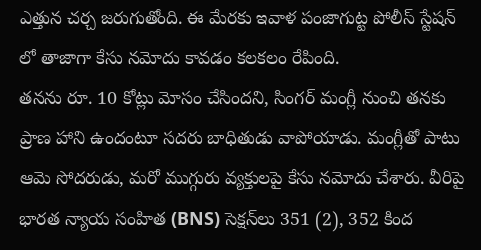ఎత్తున చ‌ర్చ జ‌రుగుతోంది. ఈ మేర‌కు ఇవాళ పంజాగుట్ట పోలీస్ స్టేష‌న్ లో తాజాగా కేసు న‌మోదు కావ‌డం క‌ల‌క‌లం రేపింది.
త‌న‌ను రూ. 10 కోట్లు మోసం చేసింద‌ని, సింగ‌ర్ మంగ్లీ నుంచి త‌న‌కు ప్రాణ హాని ఉందంటూ స‌ద‌రు బాధితుడు వాపోయాడు. మంగ్లీతో పాటు ఆమె సోద‌రుడు, మ‌రో ముగ్గురు వ్య‌క్తుల‌పై కేసు న‌మోదు చేశారు. వీరిపై భారత న్యాయ సంహిత (BNS) సెక్షన్‌లు 351 (2), 352 కింద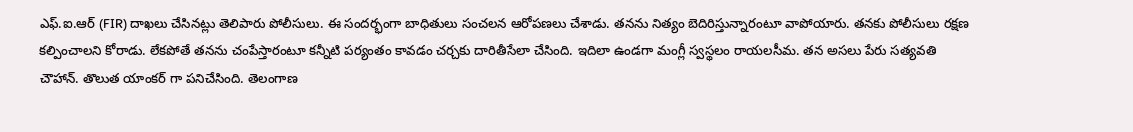ఎఫ్.ఐ.ఆర్ (FIR) దాఖలు చేసిన‌ట్లు తెలిపారు పోలీసులు. ఈ సంద‌ర్భంగా బాధితులు సంచ‌ల‌న ఆరోప‌ణ‌లు చేశాడు. త‌న‌ను నిత్యం బెదిరిస్తున్నారంటూ వాపోయారు. త‌న‌కు పోలీసులు ర‌క్ష‌ణ క‌ల్పించాల‌ని కోరాడు. లేక‌పోతే త‌న‌ను చంపేస్తారంటూ క‌న్నీటి ప‌ర్యంతం కావ‌డం చ‌ర్చ‌కు దారితీసేలా చేసింది. ఇదిలా ఉండ‌గా మంగ్లీ స్వ‌స్థ‌లం రాయ‌ల‌సీమ‌. త‌న అస‌లు పేరు స‌త్య‌వ‌తి చౌహాన్. తొలుత యాంక‌ర్ గా ప‌నిచేసింది. తెలంగాణ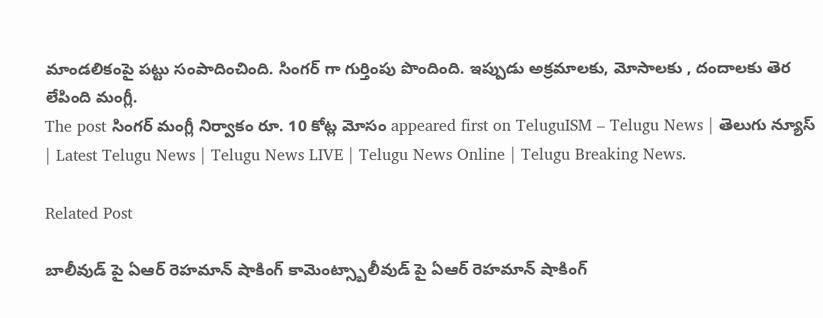మాండ‌లికంపై ప‌ట్టు సంపాదించింది. సింగ‌ర్ గా గుర్తింపు పొందింది. ఇప్పుడు అక్ర‌మాల‌కు, మోసాల‌కు , దందాల‌కు తెర లేపింది మంగ్లీ.
The post సింగ‌ర్ మంగ్లీ నిర్వాకం రూ. 10 కోట్ల మోసం appeared first on TeluguISM – Telugu News | తెలుగు న్యూస్ | Latest Telugu News | Telugu News LIVE | Telugu News Online | Telugu Breaking News.

Related Post

బాలీవుడ్ పై ఏఆర్ రెహ‌మాన్ షాకింగ్ కామెంట్స్బాలీవుడ్ పై ఏఆర్ రెహ‌మాన్ షాకింగ్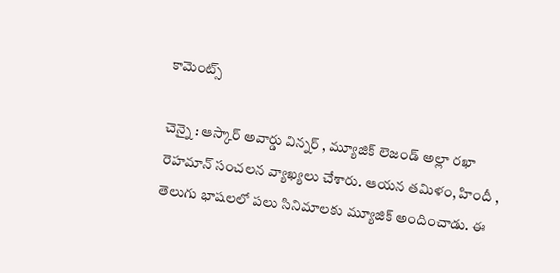కామెంట్స్

చెన్నై : ఆస్కార్ అవార్డు విన్న‌ర్ , మ్యూజిక్ లెజండ్ అల్లా ర‌ఖా రెహమాన్ సంచ‌ల‌న వ్యాఖ్య‌లు చేశారు. ఆయ‌న త‌మిళం, హిందీ , తెలుగు భాష‌ల‌లో ప‌లు సినిమాల‌కు మ్యూజిక్ అందించాడు. ఈ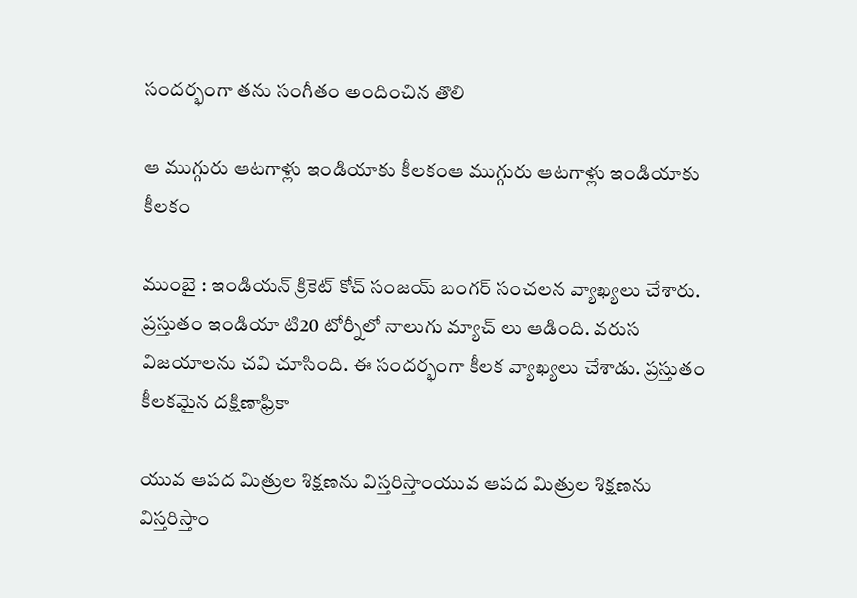సంద‌ర్భంగా త‌ను సంగీతం అందించిన తొలి

ఆ ముగ్గురు ఆట‌గాళ్లు ఇండియాకు కీల‌కంఆ ముగ్గురు ఆట‌గాళ్లు ఇండియాకు కీల‌కం

ముంబై : ఇండియ‌న్ క్రికెట్ కోచ్ సంజ‌య్ బంగ‌ర్ సంచ‌లన వ్యాఖ్య‌లు చేశారు. ప్రస్తుతం ఇండియా టి20 టోర్నీలో నాలుగు మ్యాచ్ లు ఆడింది. వ‌రుస విజ‌యాల‌ను చ‌వి చూసింది. ఈ సంద‌ర్భంగా కీల‌క వ్యాఖ్య‌లు చేశాడు. ప్ర‌స్తుతం కీల‌క‌మైన ద‌క్షిణాఫ్రికా

యువ ఆప‌ద మిత్రుల శిక్ష‌ణ‌ను విస్త‌రిస్తాంయువ ఆప‌ద మిత్రుల శిక్ష‌ణ‌ను విస్త‌రిస్తాం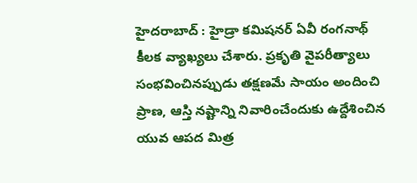హైద‌రాబాద్ : హైడ్రా క‌మిష‌న‌ర్ ఏవీ రంగ‌నాథ్ కీల‌క వ్యాఖ్య‌లు చేశారు. ప్ర‌కృతి వైప‌రీత్యాలు సంభ‌వించిన‌ప్పుడు త‌క్ష‌ణ‌మే సాయం అందించి ప్రాణ‌, ఆస్తి న‌ష్టాన్ని నివారించేందుకు ఉద్దేశించిన యువ ఆప‌ద మిత్ర‌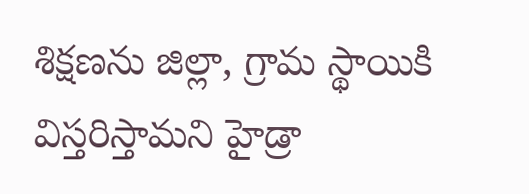శిక్ష‌ణ‌ను జిల్లా, గ్రామ స్థాయికి విస్త‌రిస్తామ‌ని హైడ్రా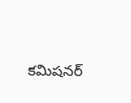క‌మిష‌న‌ర్